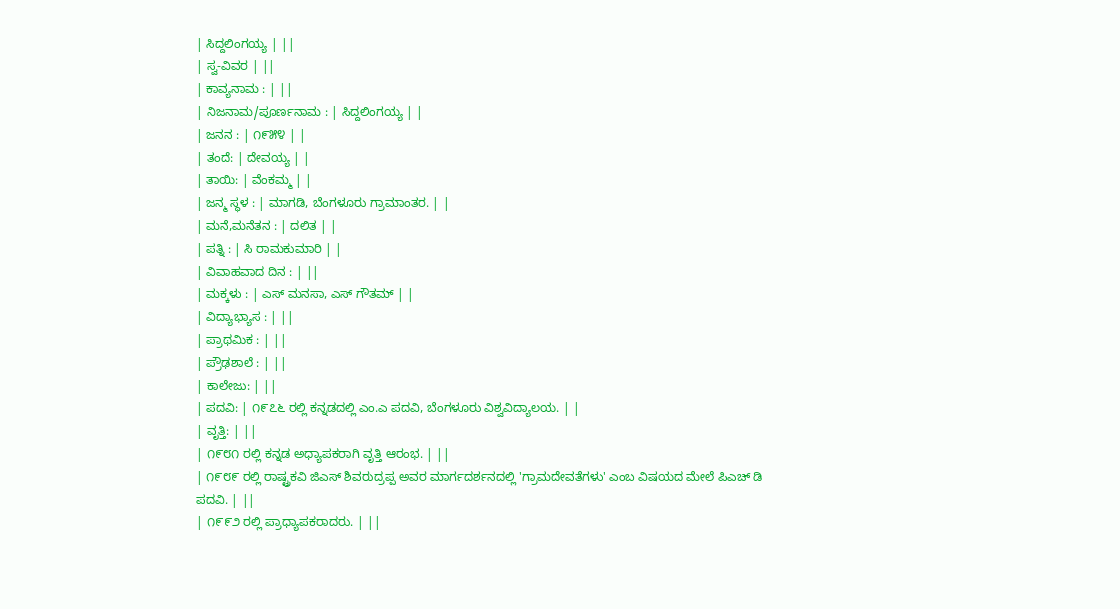| ಸಿದ್ದಲಿಂಗಯ್ಯ | ||
| ಸ್ವ-ವಿವರ | ||
| ಕಾವ್ಯನಾಮ : | ||
| ನಿಜನಾಮ/ಪೂರ್ಣನಾಮ : | ಸಿದ್ದಲಿಂಗಯ್ಯ | |
| ಜನನ : | ೧೯೫೪ | |
| ತಂದೆ: | ದೇವಯ್ಯ | |
| ತಾಯಿ: | ವೆಂಕಮ್ಮ | |
| ಜನ್ಮ ಸ್ಥಳ : | ಮಾಗಡಿ, ಬೆಂಗಳೂರು ಗ್ರಾಮಾಂತರ. | |
| ಮನೆ,ಮನೆತನ : | ದಲಿತ | |
| ಪತ್ನಿ : | ಸಿ ರಾಮಕುಮಾರಿ | |
| ವಿವಾಹವಾದ ದಿನ : | ||
| ಮಕ್ಕಳು : | ಎಸ್ ಮನಸಾ, ಎಸ್ ಗೌತಮ್ | |
| ವಿದ್ಯಾಭ್ಯಾಸ : | ||
| ಪ್ರಾಥಮಿಕ : | ||
| ಪ್ರೌಢಶಾಲೆ : | ||
| ಕಾಲೇಜು: | ||
| ಪದವಿ: | ೧೯೭೬ ರಲ್ಲಿ ಕನ್ನಡದಲ್ಲಿ ಎಂ.ಎ ಪದವಿ, ಬೆಂಗಳೂರು ವಿಶ್ವವಿದ್ಯಾಲಯ. | |
| ವೃತ್ತಿ: | ||
| ೧೯೮೧ ರಲ್ಲಿ ಕನ್ನಡ ಅಧ್ಯಾಪಕರಾಗಿ ವೃತ್ತಿ ಆರಂಭ. | ||
| ೧೯೮೯ ರಲ್ಲಿ ರಾಷ್ಟ್ರಕವಿ ಜಿಎಸ್ ಶಿವರುದ್ರಪ್ಪ ಅವರ ಮಾರ್ಗದರ್ಶನದಲ್ಲಿ 'ಗ್ರಾಮದೇವತೆಗಳು' ಎಂಬ ವಿಷಯದ ಮೇಲೆ ಪಿಎಚ್ ಡಿ ಪದವಿ. | ||
| ೧೯೯೨ ರಲ್ಲಿ ಪ್ರಾಧ್ಯಾಪಕರಾದರು. | ||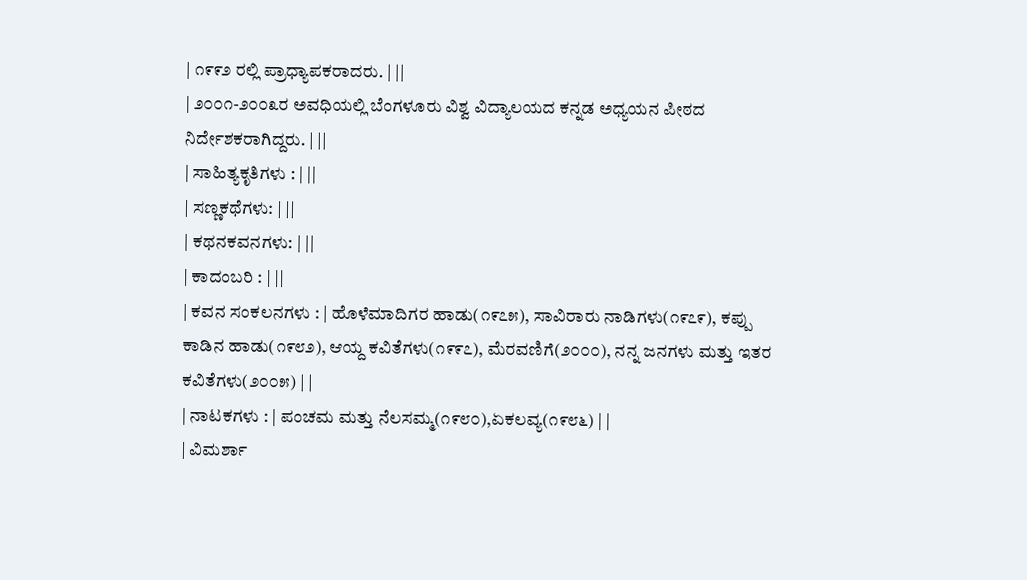| ೧೯೯೨ ರಲ್ಲಿ ಪ್ರಾಧ್ಯಾಪಕರಾದರು. | ||
| ೨೦೦೧-೨೦೦೩ರ ಅವಧಿಯಲ್ಲಿ ಬೆಂಗಳೂರು ವಿಶ್ವ ವಿದ್ಯಾಲಯದ ಕನ್ನಡ ಅಧ್ಯಯನ ಪೀಠದ ನಿರ್ದೇಶಕರಾಗಿದ್ದರು. | ||
| ಸಾಹಿತ್ಯಕೃತಿಗಳು : | ||
| ಸಣ್ಣಕಥೆಗಳು: | ||
| ಕಥನಕವನಗಳು: | ||
| ಕಾದಂಬರಿ : | ||
| ಕವನ ಸಂಕಲನಗಳು : | ಹೊಳೆಮಾದಿಗರ ಹಾಡು(೧೯೭೫), ಸಾವಿರಾರು ನಾಡಿಗಳು(೧೯೭೯), ಕಪ್ಪು ಕಾಡಿನ ಹಾಡು(೧೯೮೨), ಆಯ್ದ ಕವಿತೆಗಳು(೧೯೯೭), ಮೆರವಣಿಗೆ(೨೦೦೦), ನನ್ನ ಜನಗಳು ಮತ್ತು ಇತರ ಕವಿತೆಗಳು(೨೦೦೫) | |
| ನಾಟಕಗಳು : | ಪಂಚಮ ಮತ್ತು ನೆಲಸಮ್ಮ(೧೯೮೦),ಏಕಲವ್ಯ(೧೯೮೬) | |
| ವಿಮರ್ಶಾ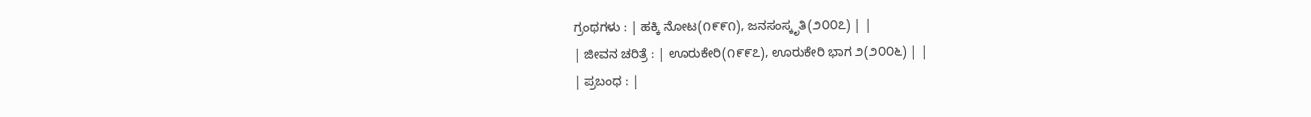ಗ್ರಂಥಗಳು : | ಹಕ್ಕಿ ನೋಟ(೧೯೯೧), ಜನಸಂಸ್ಕೃತಿ(೨೦೦೭) | |
| ಜೀವನ ಚರಿತ್ರೆ : | ಊರುಕೇರಿ(೧೯೯೭), ಊರುಕೇರಿ ಭಾಗ ೨(೨೦೦೬) | |
| ಪ್ರಬಂಧ : |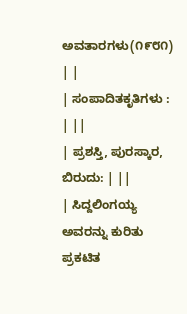ಅವತಾರಗಳು(೧೯೮೧) | |
| ಸಂಪಾದಿತಕೃತಿಗಳು : | ||
| ಪ್ರಶಸ್ತಿ, ಪುರಸ್ಕಾರ, ಬಿರುದು: | ||
| ಸಿದ್ದಲಿಂಗಯ್ಯ ಅವರನ್ನು ಕುರಿತು ಪ್ರಕಟಿತ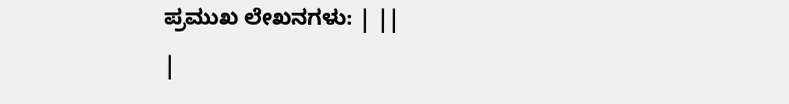ಪ್ರಮುಖ ಲೇಖನಗಳು: | ||
|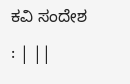ಕವಿ ಸಂದೇಶ : | ||